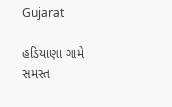Gujarat

હડિયાણા ગામે સમસ્ત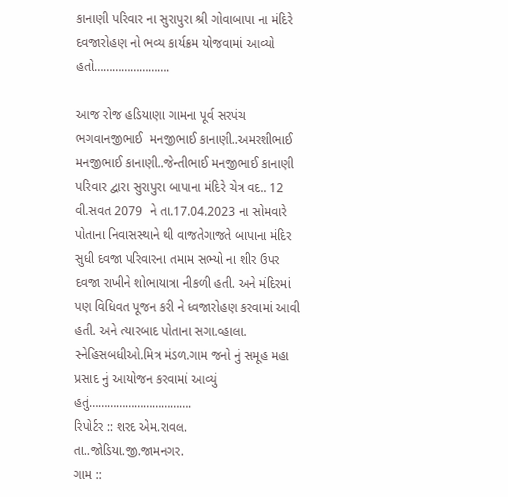કાનાણી પરિવાર ના સુરાપુરા શ્રી ગોવાબાપા ના મંદિરે દવજારોહણ નો ભવ્ય કાર્યક્રમ યોજવામાં આવ્યો હતો…………………….

આજ રોજ હડિયાણા ગામના પૂર્વ સરપંચ ભગવાનજીભાઈ  મનજીભાઈ કાનાણી..અમરશીભાઈ મનજીભાઈ કાનાણી..જેન્તીભાઈ મનજીભાઈ કાનાણી પરિવાર દ્વારા સુરાપુરા બાપાના મંદિરે ચેત્ર વદ.. 12  વી.સવત 2079  ને તા.17.04.2023 ના સોમવારે પોતાના નિવાસસ્થાને થી વાજતેગાજતે બાપાના મંદિર સુધી દવજા પરિવારના તમામ સભ્યો ના શીર ઉપર દવજા રાખીને શોભાયાત્રા નીકળી હતી. અને મંદિરમાં પણ વિધિવત પૂજન કરી ને ધ્વજારોહણ કરવામાં આવી હતી. અને ત્યારબાદ પોતાના સગા.વ્હાલા. સ્નેહિસબધીઓ.મિત્ર મંડળ.ગામ જનો નું સમૂહ મહા પ્રસાદ નું આયોજન કરવામાં આવ્યું હતું…………………………….
રિપોર્ટર :: શરદ એમ.રાવલ.
તા..જોડિયા.જી.જામનગર.
ગામ ::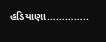હડિયાણા…………..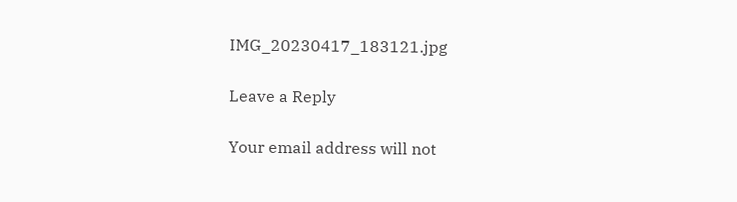IMG_20230417_183121.jpg

Leave a Reply

Your email address will not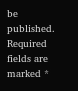be published. Required fields are marked *